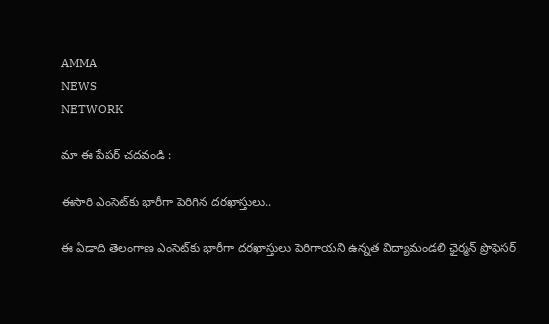AMMA
NEWS
NETWORK

మా ఈ పేపర్ చదవండి :

ఈసారి ఎంసెట్‌కు భారీగా పెరిగిన దరఖాస్తులు..

ఈ ఏడాది తెలంగాణ ఎంసెట్‌కు భారీగా దరఖాస్తులు పెరిగాయని ఉన్నత విద్యామండలి ఛైర్మన్‌ ప్రొఫెసర్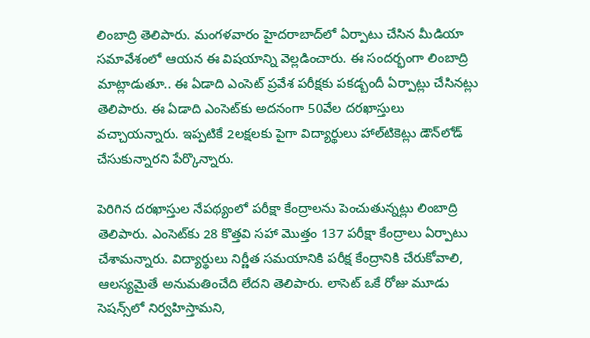లింబాద్రి తెలిపారు. మంగళవారం హైదరాబాద్‌లో ఏర్పాటు చేసిన మీడియా సమావేశంలో ఆయన ఈ విషయాన్ని వెల్లడించారు. ఈ సందర్భంగా లింబాద్రి మాట్లాడుతూ.. ఈ ఏడాది ఎంసెట్‌ ప్రవేశ పరీక్షకు పకడ్బందీ ఏర్పాట్లు చేసినట్లు తెలిపారు. ఈ ఏడాది ఎంసెట్‌కు అదనంగా 50వేల దరఖాస్తులు వచ్చాయన్నారు. ఇప్పటికే 2లక్షలకు పైగా విద్యార్థులు హాల్‌టికెట్లు డౌన్‌లోడ్‌ చేసుకున్నారని పేర్కొన్నారు.

పెరిగిన దరఖాస్తుల నేపథ్యంలో పరీక్షా కేంద్రాలను పెంచుతున్నట్లు లింబాద్రి తెలిపారు. ఎంసెట్‌కు 28 కొత్తవి సహా మొత్తం 137 పరీక్షా కేంద్రాలు ఏర్పాటు చేశామన్నారు. విద్యార్థులు నిర్ణీత సమయానికి పరీక్ష కేంద్రానికి చేరుకోవాలి, ఆలస్యమైతే అనుమతించేది లేదని తెలిపారు. లాసెట్ ఒకే రోజు మూడు సెషన్స్‌లో నిర్వహిస్తామని,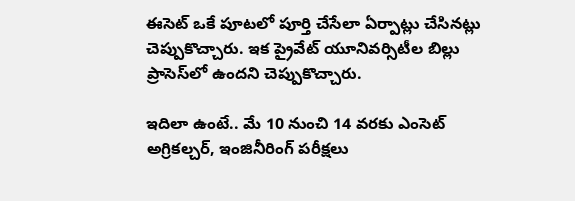ఈసెట్ ఒకే పూటలో పూర్తి చేసేలా ఏర్పాట్లు చేసినట్లు చెప్పుకొచ్చారు. ఇక ప్రైవేట్‌ యూనివర్సిటీల బిల్లు ప్రాసెస్‌లో ఉందని చెప్పుకొచ్చారు.

ఇదిలా ఉంటే.. మే 10 నుంచి 14 వరకు ఎంసెట్‌ అగ్రికల్చర్‌, ఇంజినీరింగ్‌ పరీక్షలు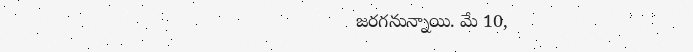జరగనున్నాయి. మే 10,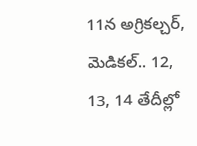11న అగ్రికల్చర్‌, మెడికల్‌.. 12, 13, 14 తేదీల్లో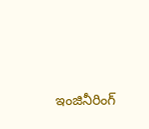ఇంజినీరింగ్‌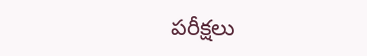పరీక్షలు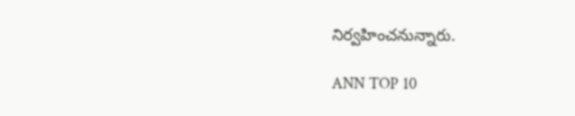నిర్వహించనున్నారు.

ANN TOP 10